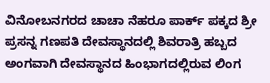ವಿನೋಬನಗರದ ಚಾಚಾ ನೆಹರೂ ಪಾರ್ಕ್ ಪಕ್ಕದ ಶ್ರೀ ಪ್ರಸನ್ನ ಗಣಪತಿ ದೇವಸ್ಥಾನದಲ್ಲಿ ಶಿವರಾತ್ರಿ ಹಬ್ಬದ ಅಂಗವಾಗಿ ದೇವಸ್ಥಾನದ ಹಿಂಭಾಗದಲ್ಲಿರುವ ಲಿಂಗ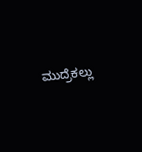ಮುದ್ರೆಕಲ್ಲು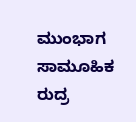ಮುಂಭಾಗ ಸಾಮೂಹಿಕ ರುದ್ರ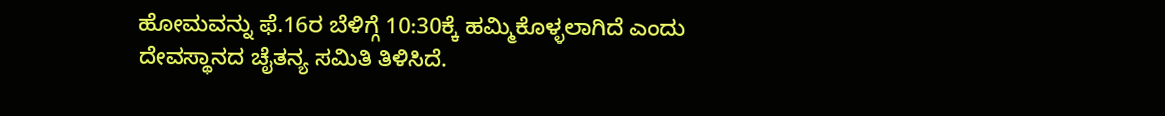ಹೋಮವನ್ನು ಫೆ.16ರ ಬೆಳಿಗ್ಗೆ 10:30ಕ್ಕೆ ಹಮ್ಮಿಕೊಳ್ಳಲಾಗಿದೆ ಎಂದು ದೇವಸ್ಥಾನದ ಚೈತನ್ಯ ಸಮಿತಿ ತಿಳಿಸಿದೆ.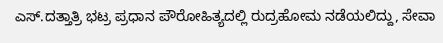ಎಸ್.ದತ್ತಾತ್ರಿ ಭಟ್ರ ಪ್ರಧಾನ ಪೌರೋಹಿತ್ಯದಲ್ಲಿ ರುದ್ರಹೋಮ ನಡೆಯಲಿದ್ದು, ಸೇವಾ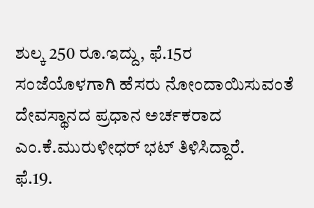ಶುಲ್ಕ 250 ರೂ.ಇದ್ದು, ಫೆ.15ರ ಸಂಜೆಯೊಳಗಾಗಿ ಹೆಸರು ನೋಂದಾಯಿಸುವಂತೆ ದೇವಸ್ಥಾನದ ಪ್ರಧಾನ ಅರ್ಚಕರಾದ ಎಂ.ಕೆ.ಮುರುಳೀಧರ್ ಭಟ್ ತಿಳಿಸಿದ್ದಾರೆ.
ಫೆ.19.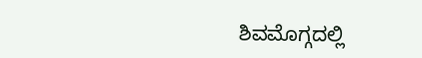ಶಿವಮೊಗ್ಗದಲ್ಲಿ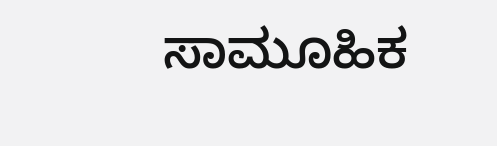ಸಾಮೂಹಿಕ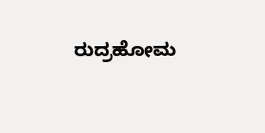ರುದ್ರಹೋಮ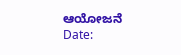ಆಯೋಜನೆ
Date: